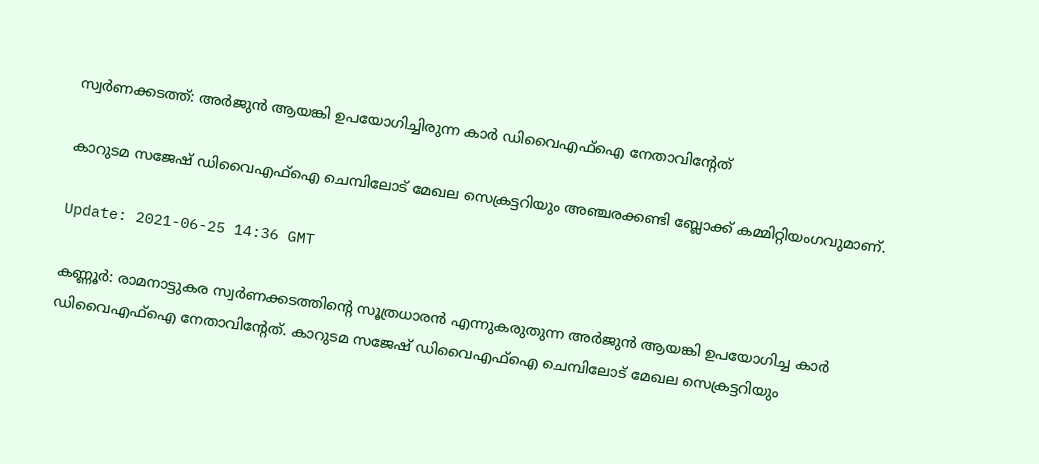സ്വർണക്കടത്ത്: അർജുൻ ആയങ്കി ഉപയോഗിച്ചിരുന്ന കാർ ഡിവൈഎഫ്ഐ നേതാവിന്റേത്

കാറുടമ സജേഷ് ഡിവൈഎഫ്ഐ ചെമ്പിലോട് മേഖല സെക്രട്ടറിയും അഞ്ചരക്കണ്ടി ബ്ലോക്ക് കമ്മിറ്റിയംഗവുമാണ്.

Update: 2021-06-25 14:36 GMT

കണ്ണൂർ: രാമനാട്ടുകര സ്വർണക്കടത്തിന്റെ സൂത്രധാരൻ എന്നുകരുതുന്ന അർജുൻ ആയങ്കി ഉപയോഗിച്ച കാർ ഡിവൈഎഫ്ഐ നേതാവിന്റേത്. കാറുടമ സജേഷ് ഡിവൈഎഫ്ഐ ചെമ്പിലോട് മേഖല സെക്രട്ടറിയും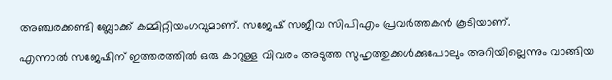അഞ്ചരക്കണ്ടി ബ്ലോക്ക് കമ്മിറ്റിയംഗവുമാണ്. സജേഷ് സജീവ സിപിഎം പ്രവർത്തകൻ കൂടിയാണ്.

എന്നാൽ സജേഷിന് ഇത്തരത്തിൽ ഒരു കാറുള്ള വിവരം അടുത്ത സുഹൃത്തുക്കൾക്കുപോലും അറിയില്ലെന്നും വാങ്ങിയ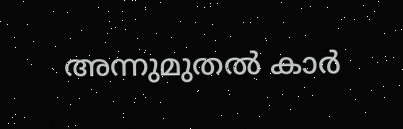അന്നുമുതൽ കാർ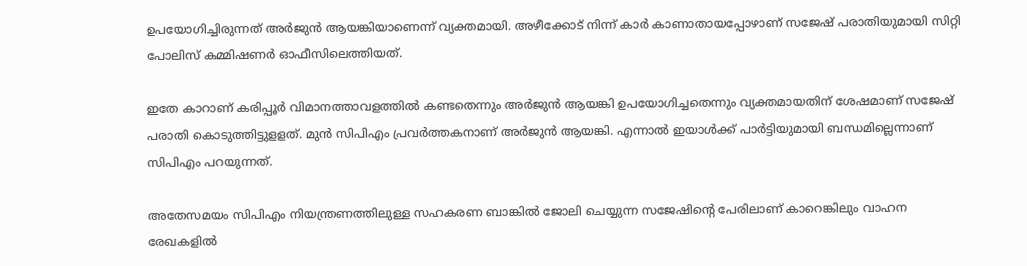ഉപയോഗിച്ചിരുന്നത് അർജുൻ ആയങ്കിയാണെന്ന് വ്യക്തമായി. അഴീക്കോട് നിന്ന് കാർ കാണാതായപ്പോഴാണ് സജേഷ് പരാതിയുമായി സിറ്റി പോലിസ് കമ്മിഷണർ ഓഫീസിലെത്തിയത്.

ഇതേ കാറാണ് കരിപ്പൂര്‍ വിമാനത്താവളത്തില്‍ കണ്ടതെന്നും അര്‍ജുന്‍ ആയങ്കി ഉപയോഗിച്ചതെന്നും വ്യക്തമായതിന് ശേഷമാണ് സജേഷ് പരാതി കൊടുത്തിട്ടുളളത്. മുൻ സിപിഎം പ്രവർത്തകനാണ് അർജുൻ ആയങ്കി. എന്നാൽ ഇയാൾക്ക് പാർട്ടിയുമായി ബന്ധമില്ലെന്നാണ് സിപിഎം പറയുന്നത്.

അതേസമയം സിപിഎം നിയന്ത്രണത്തിലുള്ള സഹകരണ ബാങ്കിൽ ജോലി ചെയ്യുന്ന സജേഷിന്റെ പേരിലാണ് കാറെങ്കിലും വാഹന രേഖകളിൽ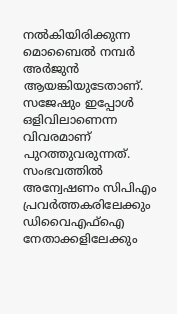നൽകിയിരിക്കുന്ന മൊബൈൽ നമ്പർ അർജുൻ ആയങ്കിയുടേതാണ്. സജേഷും ഇപ്പോൾ ഒളിവിലാണെന്ന വിവരമാണ് പുറത്തുവരുന്നത്. സംഭവത്തിൽ അന്വേഷണം സിപിഎം പ്രവർത്തകരിലേക്കും ഡിവൈഎഫ്ഐ നേതാക്കളിലേക്കും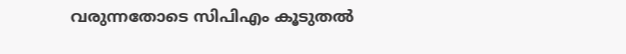വരുന്നതോടെ സിപിഎം കൂടുതൽ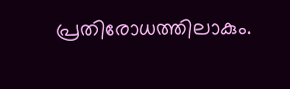പ്രതിരോധത്തിലാകും.